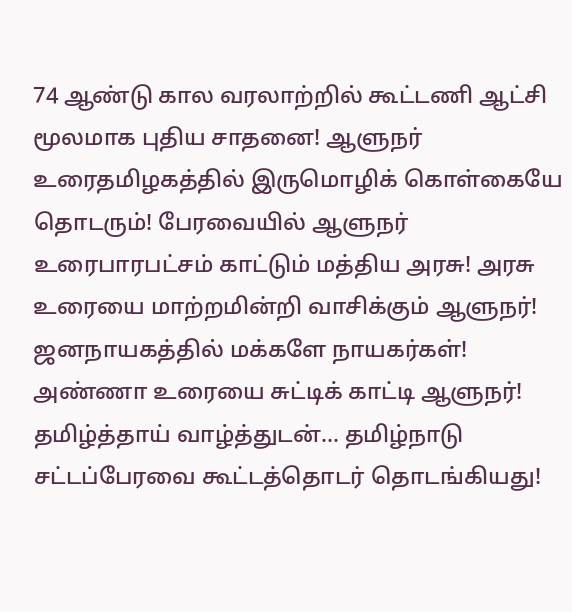74 ஆண்டு கால வரலாற்றில் கூட்டணி ஆட்சி மூலமாக புதிய சாதனை! ஆளுநர் உரைதமிழகத்தில் இருமொழிக் கொள்கையே தொடரும்! பேரவையில் ஆளுநர் உரைபாரபட்சம் காட்டும் மத்திய அரசு! அரசு உரையை மாற்றமின்றி வாசிக்கும் ஆளுநர்! ஜனநாயகத்தில் மக்களே நாயகர்கள்! அண்ணா உரையை சுட்டிக் காட்டி ஆளுநர்! தமிழ்த்தாய் வாழ்த்துடன்... தமிழ்நாடு சட்டப்பேரவை கூட்டத்தொடர் தொடங்கியது!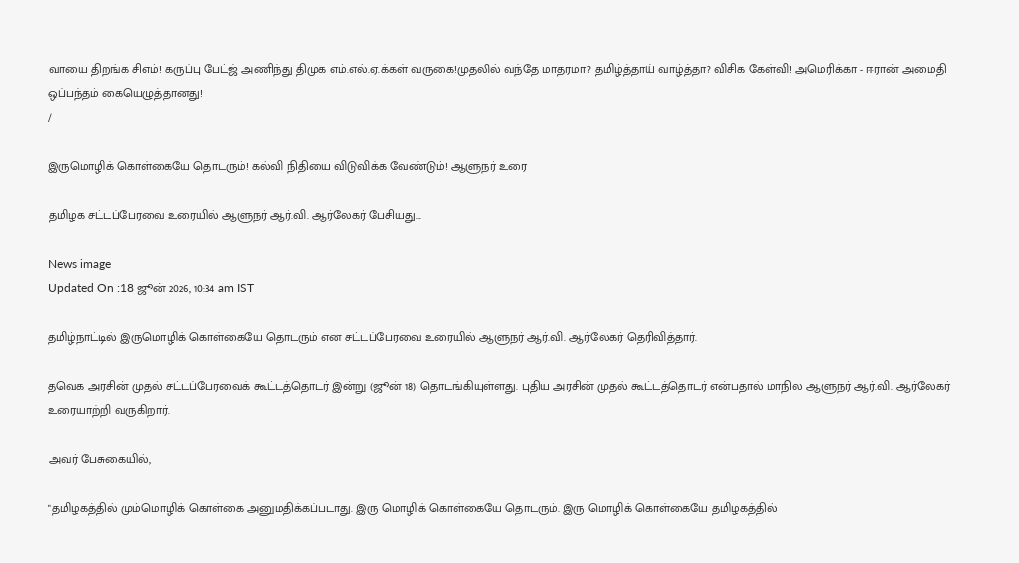வாயை திறங்க சிஎம்! கருப்பு பேட்ஜ் அணிந்து திமுக எம்.எல்.ஏ.க்கள் வருகை!முதலில் வந்தே மாதரமா? தமிழ்த்தாய் வாழ்த்தா? விசிக கேள்வி! அமெரிக்கா - ஈரான் அமைதி ஒப்பந்தம் கையெழுத்தானது!
/

இருமொழிக் கொள்கையே தொடரும்! கல்வி நிதியை விடுவிக்க வேண்டும்! ஆளுநர் உரை

தமிழக சட்டப்பேரவை உரையில் ஆளுநர் ஆர்.வி. ஆர்லேகர் பேசியது...

News image
Updated On :18 ஜூன் 2026, 10:34 am IST

தமிழ்நாட்டில் இருமொழிக் கொள்கையே தொடரும் என சட்டப்பேரவை உரையில் ஆளுநர் ஆர்.வி. ஆர்லேகர் தெரிவித்தார்.

தவெக அரசின் முதல் சட்டப்பேரவைக் கூட்டத்தொடர் இன்று (ஜூன் 18) தொடங்கியுள்ளது. புதிய அரசின் முதல் கூட்டத்தொடர் என்பதால் மாநில ஆளுநர் ஆர்.வி. ஆர்லேகர் உரையாற்றி வருகிறார்.

அவர் பேசுகையில்,

"தமிழகத்தில் மும்மொழிக் கொள்கை அனுமதிக்கப்படாது. இரு மொழிக் கொள்கையே தொடரும். இரு மொழிக் கொள்கையே தமிழகத்தில்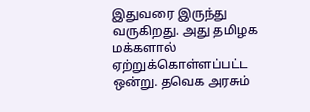இதுவரை இருந்து வருகிறது. அது தமிழக மக்களால் ஏற்றுக்கொள்ளப்பட்ட ஒன்று. தவெக அரசும்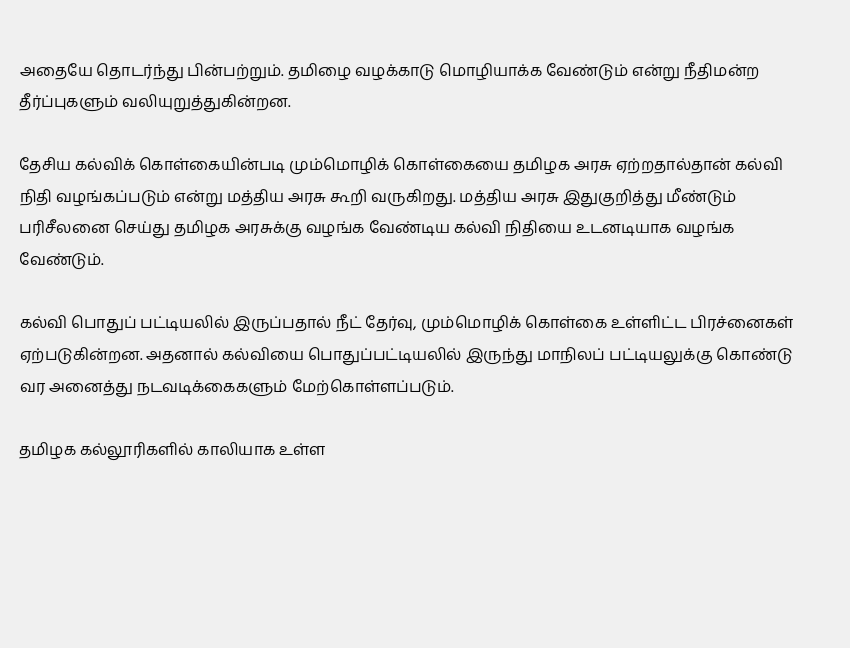அதையே தொடர்ந்து பின்பற்றும். தமிழை வழக்காடு மொழியாக்க வேண்டும் என்று நீதிமன்ற தீர்ப்புகளும் வலியுறுத்துகின்றன.

தேசிய கல்விக் கொள்கையின்படி மும்மொழிக் கொள்கையை தமிழக அரசு ஏற்றதால்தான் கல்வி நிதி வழங்கப்படும் என்று மத்திய அரசு கூறி வருகிறது. மத்திய அரசு இதுகுறித்து மீண்டும் பரிசீலனை செய்து தமிழக அரசுக்கு வழங்க வேண்டிய கல்வி நிதியை உடனடியாக வழங்க வேண்டும்.

கல்வி பொதுப் பட்டியலில் இருப்பதால் நீட் தேர்வு, மும்மொழிக் கொள்கை உள்ளிட்ட பிரச்னைகள் ஏற்படுகின்றன. அதனால் கல்வியை பொதுப்பட்டியலில் இருந்து மாநிலப் பட்டியலுக்கு கொண்டு வர அனைத்து நடவடிக்கைகளும் மேற்கொள்ளப்படும்.

தமிழக கல்லூரிகளில் காலியாக உள்ள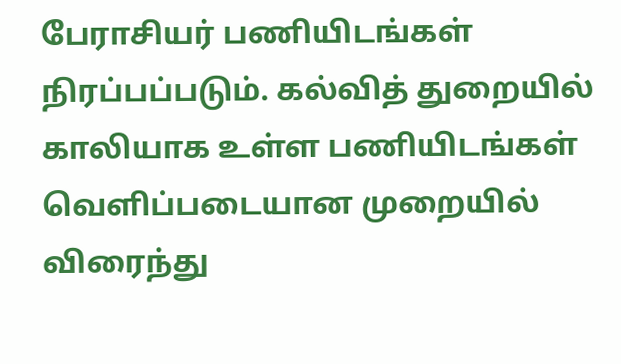பேராசியர் பணியிடங்கள் நிரப்பப்படும். கல்வித் துறையில் காலியாக உள்ள பணியிடங்கள் வெளிப்படையான முறையில் விரைந்து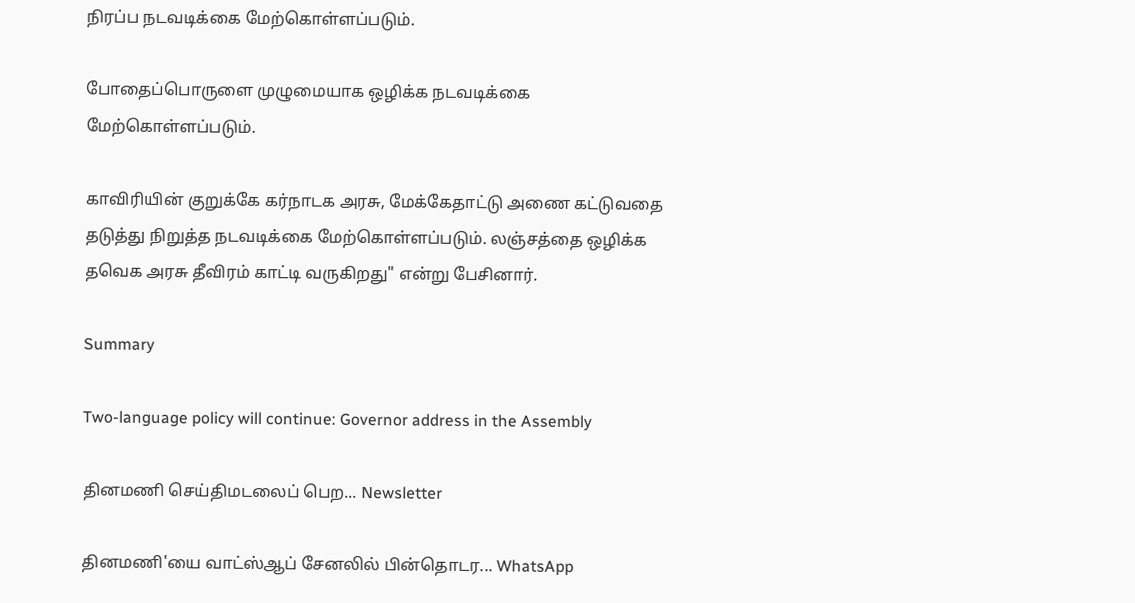நிரப்ப நடவடிக்கை மேற்கொள்ளப்படும்.

போதைப்பொருளை முழுமையாக ஒழிக்க நடவடிக்கை மேற்கொள்ளப்படும்.

காவிரியின் குறுக்கே கர்நாடக அரசு, மேக்கேதாட்டு அணை கட்டுவதை தடுத்து நிறுத்த நடவடிக்கை மேற்கொள்ளப்படும். லஞ்சத்தை ஒழிக்க தவெக அரசு தீவிரம் காட்டி வருகிறது" என்று பேசினார்.

Summary

Two-language policy will continue: Governor address in the Assembly

தினமணி செய்திமடலைப் பெற... Newsletter

தினமணி'யை வாட்ஸ்ஆப் சேனலில் பின்தொடர... WhatsApp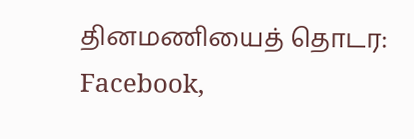தினமணியைத் தொடர: Facebook,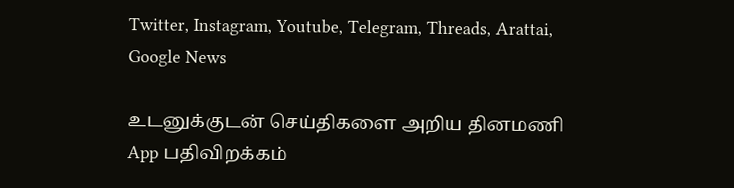Twitter, Instagram, Youtube, Telegram, Threads, Arattai, Google News

உடனுக்குடன் செய்திகளை அறிய தினமணி App பதிவிறக்கம்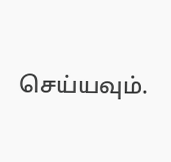செய்யவும்.